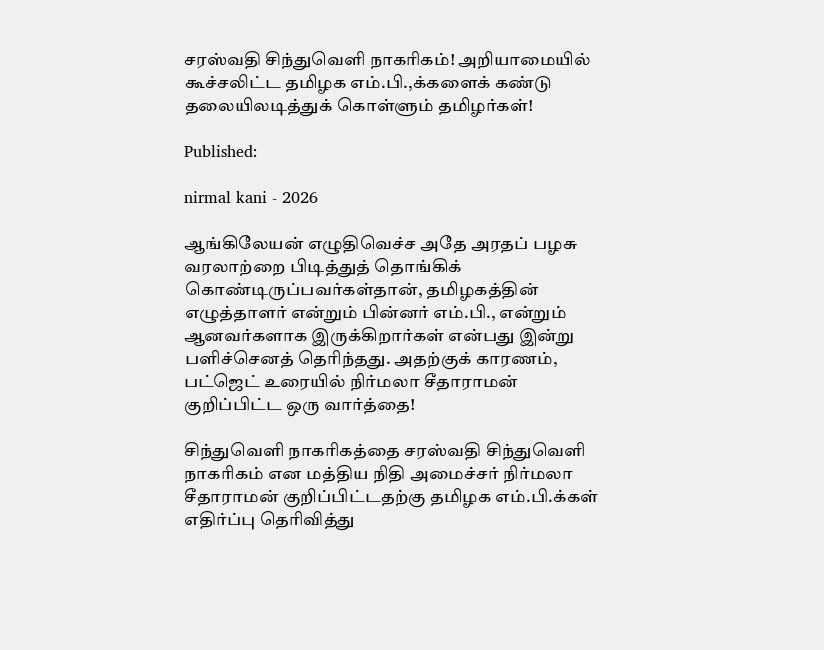சரஸ்வதி சிந்துவெளி நாகரிகம்! அறியாமையில் கூச்சலிட்ட தமிழக எம்.பி.,க்களைக் கண்டு தலையிலடித்துக் கொள்ளும் தமிழர்கள்!

Published:

nirmal kani - 2026

ஆங்கிலேயன் எழுதிவெச்ச அதே அரதப் பழசு வரலாற்றை பிடித்துத் தொங்கிக் கொண்டிருப்பவர்கள்தான், தமிழகத்தின் எழுத்தாளர் என்றும் பின்னர் எம்.பி., என்றும் ஆனவர்களாக இருக்கிறார்கள் என்பது இன்று பளிச்செனத் தெரிந்தது. அதற்குக் காரணம், பட்ஜெட் உரையில் நிர்மலா சீதாராமன் குறிப்பிட்ட ஒரு வார்த்தை!

சிந்துவெளி நாகரிகத்தை சரஸ்வதி சிந்துவெளி நாகரிகம் என மத்திய நிதி அமைச்சர் நிர்மலா சீதாராமன் குறிப்பிட்டதற்கு தமிழக எம்.பி.க்கள் எதிர்ப்பு தெரிவித்து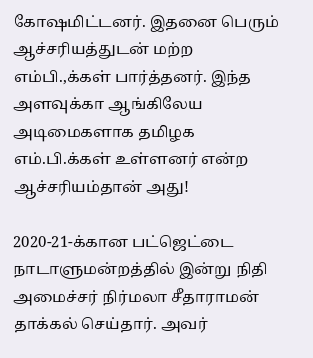கோஷமிட்டனர். இதனை பெரும் ஆச்சரியத்துடன் மற்ற எம்பி.,க்கள் பார்த்தனர். இந்த அளவுக்கா ஆங்கிலேய அடிமைகளாக தமிழக எம்.பி.க்கள் உள்ளனர் என்ற ஆச்சரியம்தான் அது!

2020-21-க்கான பட்ஜெட்டை நாடாளுமன்றத்தில் இன்று நிதி அமைச்சர் நிர்மலா சீதாராமன் தாக்கல் செய்தார். அவர்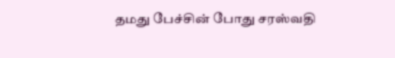தமது பேச்சின் போது சரஸ்வதி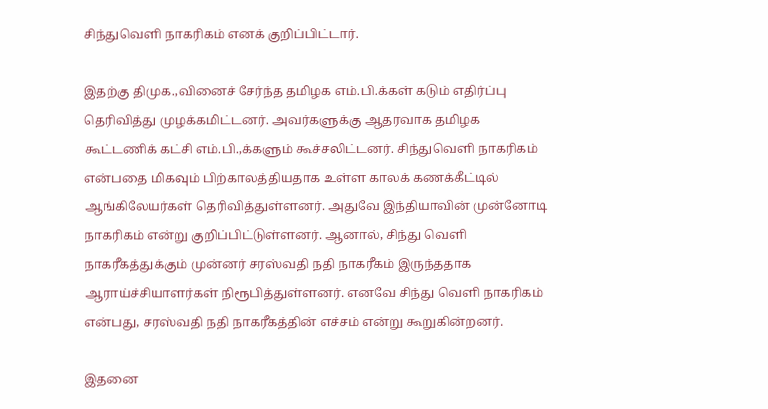சிந்துவெளி நாகரிகம் எனக் குறிப்பிட்டார்.

இதற்கு திமுக.,வினைச் சேர்ந்த தமிழக எம்.பி.க்கள் கடும் எதிர்ப்பு தெரிவித்து முழக்கமிட்டனர். அவர்களுக்கு ஆதரவாக தமிழக கூட்டணிக் கட்சி எம்.பி.,க்களும் கூச்சலிட்டனர். சிந்துவெளி நாகரிகம் என்பதை மிகவும் பிற்காலத்தியதாக உள்ள காலக் கணக்கீட்டில் ஆங்கிலேயர்கள் தெரிவித்துள்ளனர். அதுவே இந்தியாவின் முன்னோடி நாகரிகம் என்று குறிப்பிட்டுள்ளனர். ஆனால், சிந்து வெளி நாகரீகத்துக்கும் முன்னர் சரஸ்வதி நதி நாகரீகம் இருந்ததாக ஆராய்ச்சியாளர்கள் நிரூபித்துள்ளனர். எனவே சிந்து வெளி நாகரிகம் என்பது, சரஸ்வதி நதி நாகரீகத்தின் எச்சம் என்று கூறுகின்றனர்.

இதனை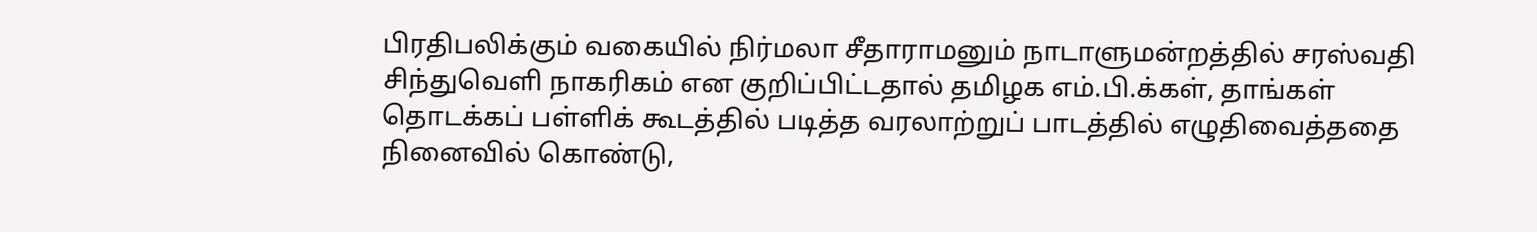பிரதிபலிக்கும் வகையில் நிர்மலா சீதாராமனும் நாடாளுமன்றத்தில் சரஸ்வதி சிந்துவெளி நாகரிகம் என குறிப்பிட்டதால் தமிழக எம்.பி.க்கள், தாங்கள் தொடக்கப் பள்ளிக் கூடத்தில் படித்த வரலாற்றுப் பாடத்தில் எழுதிவைத்ததை நினைவில் கொண்டு,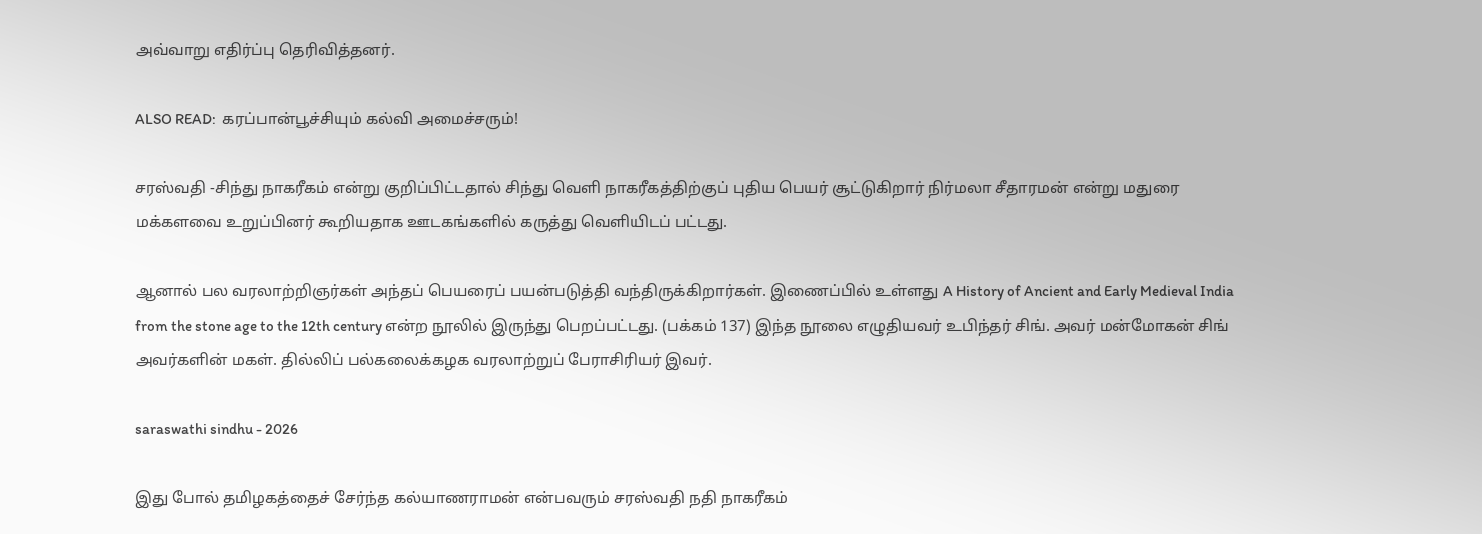அவ்வாறு எதிர்ப்பு தெரிவித்தனர்.

ALSO READ:  கரப்பான்பூச்சியும் கல்வி அமைச்சரும்!

சரஸ்வதி -சிந்து நாகரீகம் என்று குறிப்பிட்டதால் சிந்து வெளி நாகரீகத்திற்குப் புதிய பெயர் சூட்டுகிறார் நிர்மலா சீதாரமன் என்று மதுரை மக்களவை உறுப்பினர் கூறியதாக ஊடகங்களில் கருத்து வெளியிடப் பட்டது.

ஆனால் பல வரலாற்றிஞர்கள் அந்தப் பெயரைப் பயன்படுத்தி வந்திருக்கிறார்கள். இணைப்பில் உள்ளது A History of Ancient and Early Medieval India from the stone age to the 12th century என்ற நூலில் இருந்து பெறப்பட்டது. (பக்கம் 137) இந்த நூலை எழுதியவர் உபிந்தர் சிங். அவர் மன்மோகன் சிங் அவர்களின் மகள். தில்லிப் பல்கலைக்கழக வரலாற்றுப் பேராசிரியர் இவர்.

saraswathi sindhu - 2026

இது போல் தமிழகத்தைச் சேர்ந்த கல்யாணராமன் என்பவரும் சரஸ்வதி நதி நாகரீகம்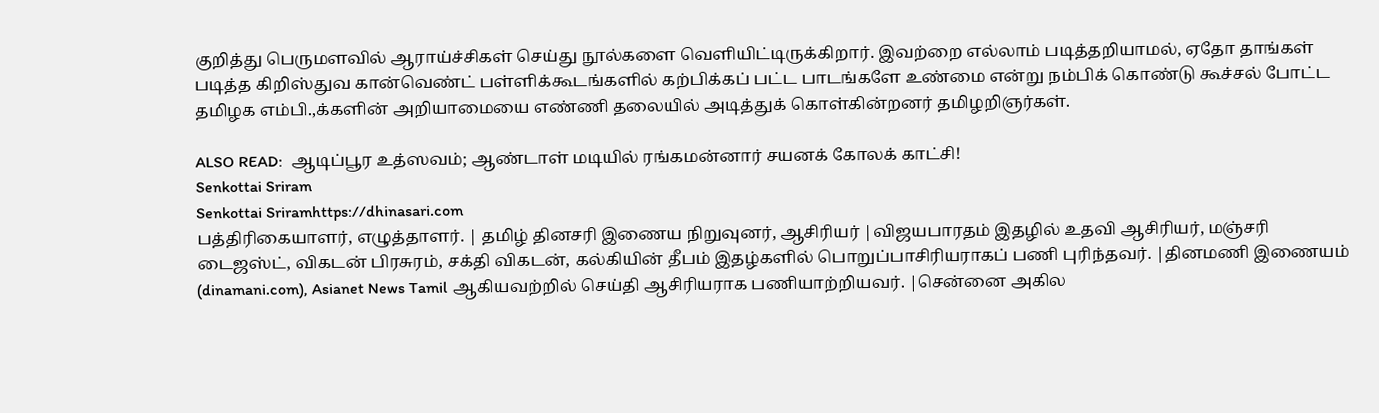குறித்து பெருமளவில் ஆராய்ச்சிகள் செய்து நூல்களை வெளியிட்டிருக்கிறார். இவற்றை எல்லாம் படித்தறியாமல், ஏதோ தாங்கள் படித்த கிறிஸ்துவ கான்வெண்ட் பள்ளிக்கூடங்களில் கற்பிக்கப் பட்ட பாடங்களே உண்மை என்று நம்பிக் கொண்டு கூச்சல் போட்ட தமிழக எம்பி.,க்களின் அறியாமையை எண்ணி தலையில் அடித்துக் கொள்கின்றனர் தமிழறிஞர்கள்.

ALSO READ:  ஆடிப்பூர உத்ஸவம்; ஆண்டாள் மடியில் ரங்கமன்னார் சயனக் கோலக் காட்சி!
Senkottai Sriram
Senkottai Sriramhttps://dhinasari.com
பத்திரிகையாளர், எழுத்தாளர். | தமிழ் தினசரி இணைய நிறுவுனர், ஆசிரியர் |விஜயபாரதம் இதழில் உதவி ஆசிரியர், மஞ்சரி டைஜஸ்ட், விகடன் பிரசுரம், சக்தி விகடன், கல்கியின் தீபம் இதழ்களில் பொறுப்பாசிரியராகப் பணி புரிந்தவர். |தினமணி இணையம் (dinamani.com), Asianet News Tamil ஆகியவற்றில் செய்தி ஆசிரியராக பணியாற்றியவர். |சென்னை அகில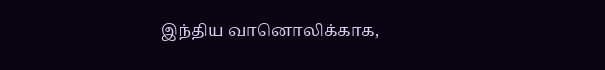இந்திய வானொலிக்காக,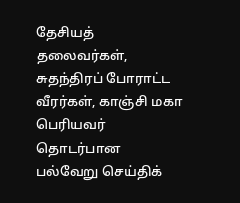தேசியத் தலைவர்கள், சுதந்திரப் போராட்ட வீரர்கள், காஞ்சி மகா பெரியவர் தொடர்பான பல்வேறு செய்திக்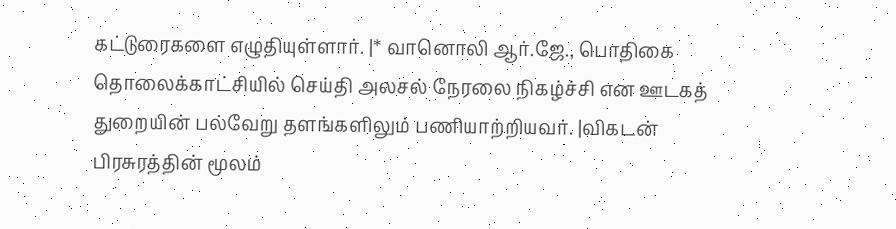கட்டுரைகளை எழுதியுள்ளார். |* வானொலி ஆர்.ஜே., பொதிகை தொலைக்காட்சியில் செய்தி அலசல் நேரலை நிகழ்ச்சி என ஊடகத் துறையின் பல்வேறு தளங்களிலும் பணியாற்றியவர். |விகடன் பிரசுரத்தின் மூலம்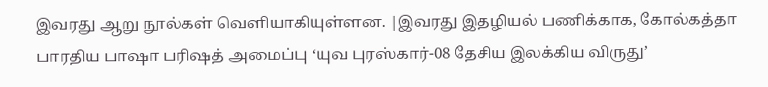இவரது ஆறு நூல்கள் வெளியாகியுள்ளன. |இவரது இதழியல் பணிக்காக, கோல்கத்தா பாரதிய பாஷா பரிஷத் அமைப்பு ‘யுவ புரஸ்கார்-08 தேசிய இலக்கிய விருது’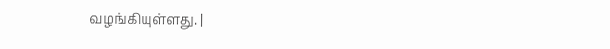வழங்கியுள்ளது. |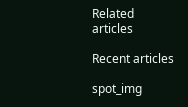Related articles

Recent articles

spot_img